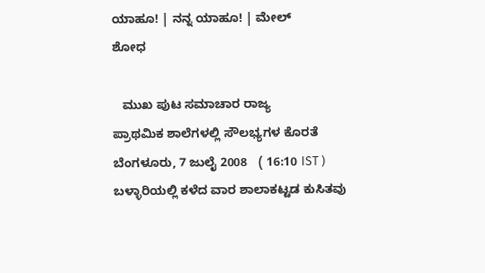ಯಾಹೂ! | ನನ್ನ ಯಾಹೂ! | ಮೇಲ್
ಶೋಧ

   ಮುಖ ಪುಟ ಸಮಾಚಾರ ರಾಜ್ಯ
ಪ್ರಾಥಮಿಕ ಶಾಲೆಗಳಲ್ಲಿ ಸೌಲಭ್ಯಗಳ ಕೊರತೆ
ಬೆಂಗಳೂರು, 7 ಜುಲೈ 2008   ( 16:10 IST )
ಬಳ್ಳಾರಿಯಲ್ಲಿ ಕಳೆದ ವಾರ ಶಾಲಾಕಟ್ಟಡ ಕುಸಿತವು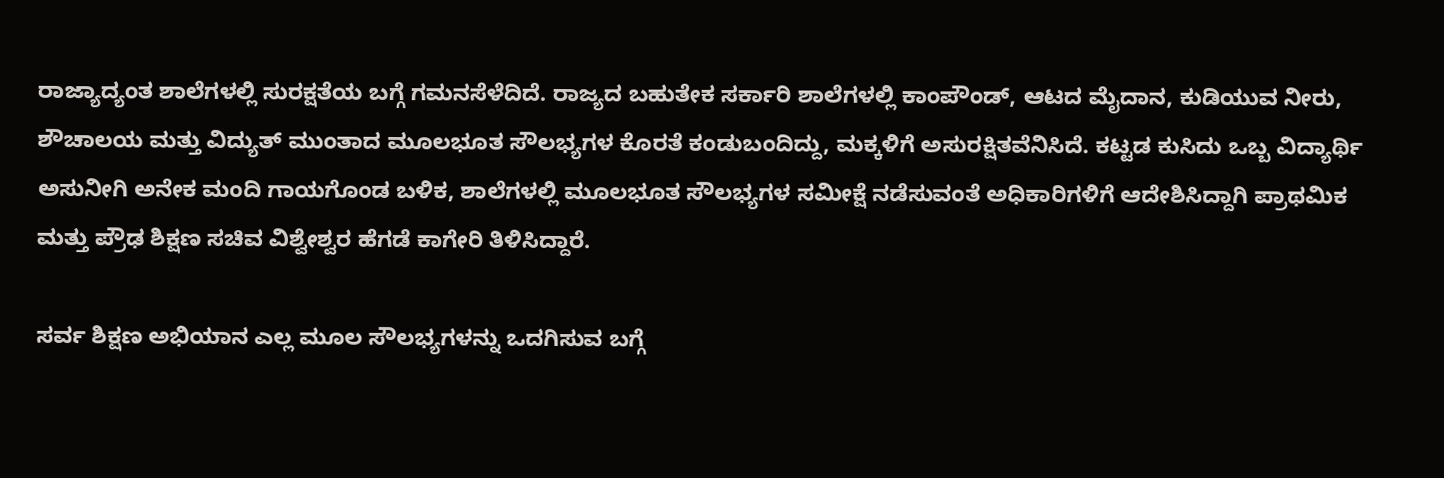ರಾಜ್ಯಾದ್ಯಂತ ಶಾಲೆಗಳಲ್ಲಿ ಸುರಕ್ಷತೆಯ ಬಗ್ಗೆ ಗಮನಸೆಳೆದಿದೆ. ರಾಜ್ಯದ ಬಹುತೇಕ ಸರ್ಕಾರಿ ಶಾಲೆಗಳಲ್ಲಿ ಕಾಂಪೌಂಡ್, ಆಟದ ಮೈದಾನ, ಕುಡಿಯುವ ನೀರು, ಶೌಚಾಲಯ ಮತ್ತು ವಿದ್ಯುತ್ ಮುಂತಾದ ಮ‌ೂಲಭೂತ ಸೌಲಭ್ಯಗಳ ಕೊರತೆ ಕಂಡುಬಂದಿದ್ದು, ಮಕ್ಕಳಿಗೆ ಅಸುರಕ್ಷಿತವೆನಿಸಿದೆ. ಕಟ್ಟಡ ಕುಸಿದು ಒಬ್ಬ ವಿದ್ಯಾರ್ಥಿ ಅಸುನೀಗಿ ಅನೇಕ ಮಂದಿ ಗಾಯಗೊಂಡ ಬಳಿಕ, ಶಾಲೆಗಳಲ್ಲಿ ಮ‌ೂಲಭೂತ ಸೌಲಭ್ಯಗಳ ಸಮೀಕ್ಷೆ ನಡೆಸುವಂತೆ ಅಧಿಕಾರಿಗಳಿಗೆ ಆದೇಶಿಸಿದ್ದಾಗಿ ಪ್ರಾಥಮಿಕ ಮತ್ತು ಪ್ರೌಢ ಶಿಕ್ಷಣ ಸಚಿವ ವಿಶ್ವೇಶ್ವರ ಹೆಗಡೆ ಕಾಗೇರಿ ತಿಳಿಸಿದ್ದಾರೆ.

ಸರ್ವ ಶಿಕ್ಷಣ ಅಭಿಯಾನ ಎಲ್ಲ ಮ‌ೂಲ ಸೌಲಭ್ಯಗಳನ್ನು ಒದಗಿಸುವ ಬಗ್ಗೆ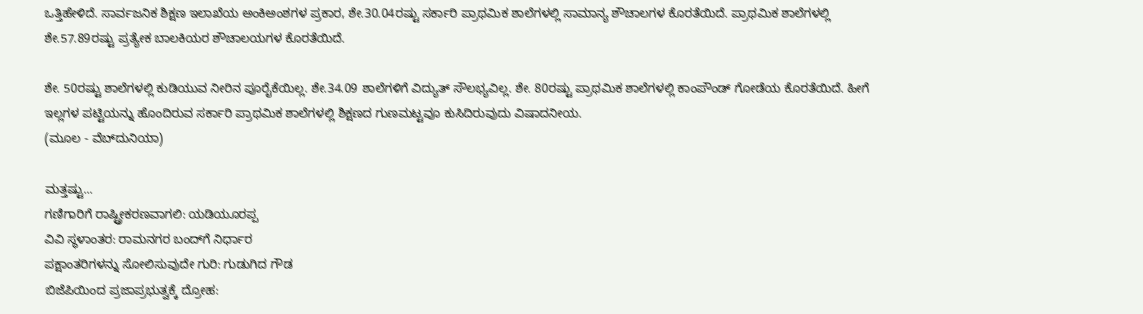ಒತ್ತಿಹೇಳಿದೆ. ಸಾರ್ವಜನಿಕ ಶಿಕ್ಷಣ ಇಲಾಖೆಯ ಅಂಕಿಅಂಶಗಳ ಪ್ರಕಾರ, ಶೇ.30.04ರಷ್ಟು ಸರ್ಕಾರಿ ಪ್ರಾಥಮಿಕ ಶಾಲೆಗಳಲ್ಲಿ ಸಾಮಾನ್ಯ ಶೌಚಾಲಗಳ ಕೊರತೆಯಿದೆ. ಪ್ರಾಥಮಿಕ ಶಾಲೆಗಳಲ್ಲಿ ಶೇ.57.89ರಷ್ಟು ಪ್ರತ್ಯೇಕ ಬಾಲಕಿಯರ ಶೌಚಾಲಯಗಳ ಕೊರತೆಯಿದೆ.

ಶೇ. 50ರಷ್ಟು ಶಾಲೆಗಳಲ್ಲಿ ಕುಡಿಯುವ ನೀರಿನ ಪೂರೈಕೆಯಿಲ್ಲ. ಶೇ.34.09 ಶಾಲೆಗಳಿಗೆ ವಿದ್ಯುತ್ ಸೌಲಭ್ಯವಿಲ್ಲ. ಶೇ. 80ರಷ್ಟು ಪ್ರಾಥಮಿಕ ಶಾಲೆಗಳಲ್ಲಿ ಕಾಂಪೌಂಡ್ ಗೋಡೆಯ ಕೊರತೆಯಿದೆ. ಹೀಗೆ ಇಲ್ಲಗಳ ಪಟ್ಟಿಯನ್ನು ಹೊಂದಿರುವ ಸರ್ಕಾರಿ ಪ್ರಾಥಮಿಕ ಶಾಲೆಗಳಲ್ಲಿ ಶಿಕ್ಷಣದ ಗುಣಮಟ್ಟವೂ ಕುಸಿದಿರುವುದು ವಿಷಾದನೀಯ.
(ಮೂಲ - ವೆಬ್‌ದುನಿಯಾ)

ಮತ್ತಷ್ಟು...
ಗಣಿಗಾರಿಗೆ ರಾಷ್ಟ್ರೀಕರಣವಾಗಲಿ: ಯಡಿಯ‌ೂರಪ್ಪ
ವಿವಿ ಸ್ಥಳಾಂತರ: ರಾಮನಗರ ಬಂದ್‌ಗೆ ನಿರ್ಧಾರ
ಪಕ್ಷಾಂತರಿಗಳನ್ನು ಸೋಲಿಸುವುದೇ ಗುರಿ: ಗುಡುಗಿದ ಗೌಡ
ಬಿಜೆಪಿಯಿಂದ ಪ್ರಜಾಪ್ರಭುತ್ವಕ್ಕೆ ದ್ರೋಹ: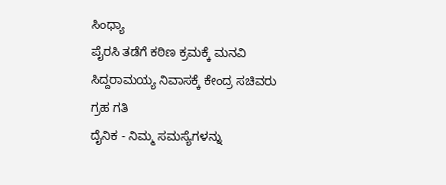ಸಿಂಧ್ಯಾ
ಪೈರಸಿ ತಡೆಗೆ ಕಠಿಣ ಕ್ರಮಕ್ಕೆ ಮನವಿ
ಸಿದ್ದರಾಮಯ್ಯ ನಿವಾಸಕ್ಕೆ ಕೇಂದ್ರ ಸಚಿವರು
ಗ್ರಹ ಗತಿ
ದೈನಿಕ - ನಿಮ್ಮ ಸಮಸ್ಯೆಗಳನ್ನು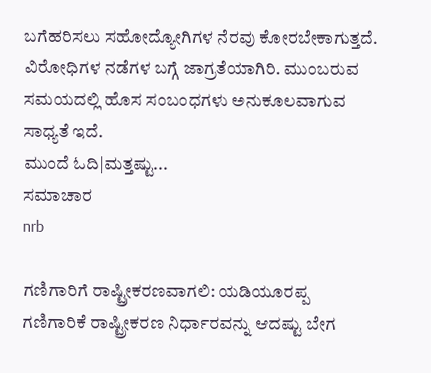ಬಗೆಹರಿಸಲು ಸಹೋದ್ಯೋಗಿಗಳ ನೆರವು ಕೋರಬೇಕಾಗುತ್ತದೆ. ವಿರೋಧಿಗಳ ನಡೆಗಳ ಬಗ್ಗೆ ಜಾಗ್ರತೆಯಾಗಿರಿ. ಮುಂಬರುವ ಸಮಯದಲ್ಲಿ ಹೊಸ ಸಂಬಂಧಗಳು ಅನುಕೂಲವಾಗುವ ಸಾಧ್ಯತೆ ಇದೆ.
ಮುಂದೆ ಓದಿ|ಮತ್ತಷ್ಟು...
ಸಮಾಚಾರ
nrb

ಗಣಿಗಾರಿಗೆ ರಾಷ್ಟ್ರೀಕರಣವಾಗಲಿ: ಯಡಿಯ‌ೂರಪ್ಪ
ಗಣಿಗಾರಿಕೆ ರಾಷ್ಟ್ರೀಕರಣ ನಿರ್ಧಾರವನ್ನು ಆದಷ್ಟು ಬೇಗ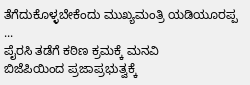ತೆಗೆದುಕೊಳ್ಳಬೇಕೆಂದು ಮುಖ್ಯಮಂತ್ರಿ ಯಡಿಯ‌ೂರಪ್ಪ ...
ಪೈರಸಿ ತಡೆಗೆ ಕಠಿಣ ಕ್ರಮಕ್ಕೆ ಮನವಿ
ಬಿಜೆಪಿಯಿಂದ ಪ್ರಜಾಪ್ರಭುತ್ವಕ್ಕೆ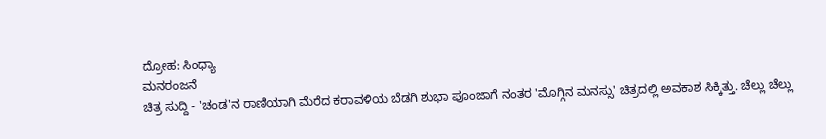ದ್ರೋಹ: ಸಿಂಧ್ಯಾ
ಮನರಂಜನೆ
ಚಿತ್ರ ಸುದ್ದಿ - 'ಚಂಡ'ನ ರಾಣಿಯಾಗಿ ಮೆರೆದ ಕರಾವಳಿಯ ಬೆಡಗಿ ಶುಭಾ ಪೂಂಜಾಗೆ ನಂತರ 'ಮೊಗ್ಗಿನ ಮನಸ್ಸು' ಚಿತ್ರದಲ್ಲಿ ಅವಕಾಶ ಸಿಕ್ಕಿತ್ತು. ಚೆಲ್ಲು ಚೆಲ್ಲು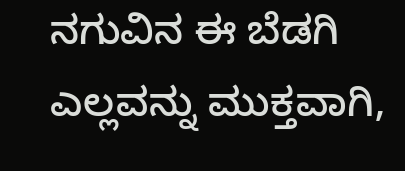ನಗುವಿನ ಈ ಬೆಡಗಿ ಎಲ್ಲವನ್ನು ಮುಕ್ತವಾಗಿ,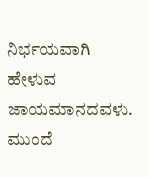ನಿರ್ಭಯವಾಗಿ ಹೇಳುವ ಜಾಯಮಾನದವಳು.
ಮುಂದೆ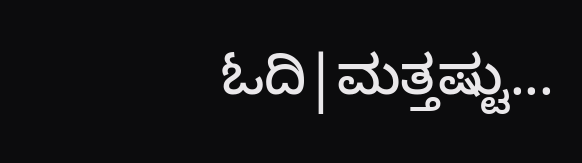ಓದಿ|ಮತ್ತಷ್ಟು...